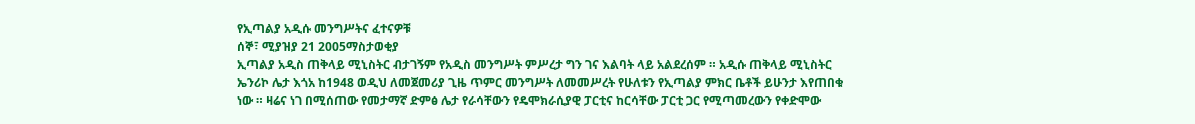የኢጣልያ አዲሱ መንግሥትና ፈተናዎቹ
ሰኞ፣ ሚያዝያ 21 2005ማስታወቂያ
ኢጣልያ አዲስ ጠቅላይ ሚኒስትር ብታገኝም የአዲስ መንግሥት ምሥረታ ግን ገና እልባት ላይ አልደረሰም ። አዲሱ ጠቅላይ ሚኒስትር ኤንሪኮ ሌታ እጎአ ከ1948 ወዲህ ለመጀመሪያ ጊዜ ጥምር መንግሥት ለመመሥረት የሁለቱን የኢጣልያ ምክር ቤቶች ይሁንታ እየጠበቁ ነው ። ዛሬና ነገ በሚሰጠው የመታማኛ ድምፅ ሌታ የራሳቸውን የዴሞክራሲያዊ ፓርቲና ከርሳቸው ፓርቲ ጋር የሚጣመረውን የቀድሞው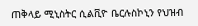ጠቅላይ ሚኒስትር ሲልቪዮ ቤርሉስኮኒን የህዝብ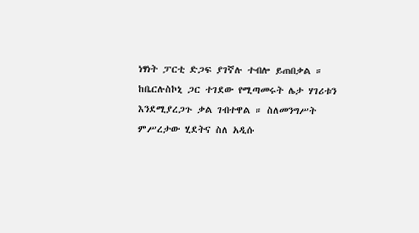ነፃነት ፓርቲ ድጋፍ ያገኛሉ ተብሎ ይጠበቃል ። ከቤርሉስኮኒ ጋር ተገደው የሚጣመሩት ሌታ ሃገሪቱን እንደሚያረጋጉ ቃል ገብተዋል ። ስለመንግሥት ምሥረታው ሂደትና ስለ አዲሱ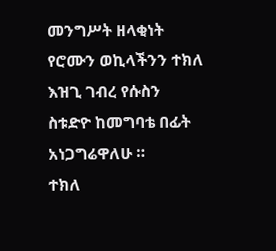መንግሥት ዘላቂነት የሮሙን ወኪላችንን ተክለ እዝጊ ገብረ የሱስን ስቱድዮ ከመግባቴ በፊት አነጋግሬዋለሁ ።
ተክለ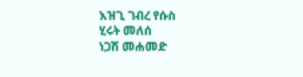እዝጊ ገብረ የሱስ
ሂሩት መለሰ
ነጋሽ መሐመድ